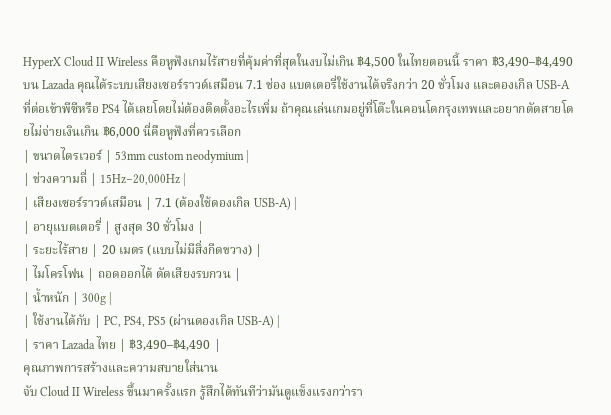HyperX Cloud II Wireless คือหูฟังเกมไร้สายที่คุ้มค่าที่สุดในงบไม่เกิน ฿4,500 ในไทยตอนนี้ ราคา ฿3,490–฿4,490 บน Lazada คุณได้ระบบเสียงเซอร์ราวด์เสมือน 7.1 ช่อง แบตเตอรี่ใช้งานได้จริงกว่า 20 ชั่วโมง และดองเกิล USB-A ที่ต่อเข้าพีซีหรือ PS4 ได้เลยโดยไม่ต้องติดตั้งอะไรเพิ่ม ถ้าคุณเล่นเกมอยู่ที่โต๊ะในคอนโดกรุงเทพและอยากตัดสายโดยไม่จ่ายเงินเกิน ฿6,000 นี่คือหูฟังที่ควรเลือก
| ขนาดไดรเวอร์ | 53mm custom neodymium |
| ช่วงความถี่ | 15Hz–20,000Hz |
| เสียงเซอร์ราวด์เสมือน | 7.1 (ต้องใช้ดองเกิล USB-A) |
| อายุแบตเตอรี่ | สูงสุด 30 ชั่วโมง |
| ระยะไร้สาย | 20 เมตร (แบบไม่มีสิ่งกีดขวาง) |
| ไมโครโฟน | ถอดออกได้ ตัดเสียงรบกวน |
| น้ำหนัก | 300g |
| ใช้งานได้กับ | PC, PS4, PS5 (ผ่านดองเกิล USB-A) |
| ราคา Lazada ไทย | ฿3,490–฿4,490 |
คุณภาพการสร้างและความสบายใส่นาน
จับ Cloud II Wireless ขึ้นมาครั้งแรก รู้สึกได้ทันทีว่ามันดูแข็งแรงกว่ารา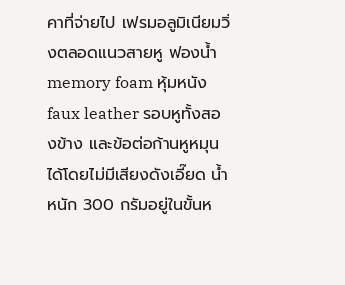คาที่จ่ายไป เฟรมอลูมิเนียมวิ่งตลอดแนวสายหู ฟองน้ำ memory foam หุ้มหนัง faux leather รอบหูทั้งสองข้าง และข้อต่อก้านหูหมุนได้โดยไม่มีเสียงดังเอี๊ยด น้ำหนัก 300 กรัมอยู่ในขั้นห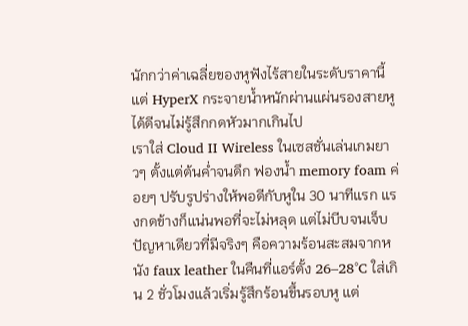นักกว่าค่าเฉลี่ยของหูฟังไร้สายในระดับราคานี้ แต่ HyperX กระจายน้ำหนักผ่านแผ่นรองสายหูได้ดีจนไม่รู้สึกกดหัวมากเกินไป
เราใส่ Cloud II Wireless ในเซสชั่นเล่นเกมยาวๆ ตั้งแต่ต้นค่ำจนดึก ฟองน้ำ memory foam ค่อยๆ ปรับรูปร่างให้พอดีกับหูใน 30 นาทีแรก แรงกดข้างก็แน่นพอที่จะไม่หลุด แต่ไม่บีบจนเจ็บ ปัญหาเดียวที่มีจริงๆ คือความร้อนสะสมจากหนัง faux leather ในคืนที่แอร์ตั้ง 26–28°C ใส่เกิน 2 ชั่วโมงแล้วเริ่มรู้สึกร้อนขึ้นรอบหู แต่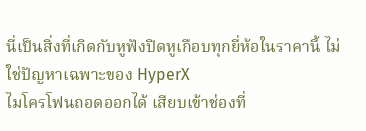นี่เป็นสิ่งที่เกิดกับหูฟังปิดหูเกือบทุกยี่ห้อในราคานี้ ไม่ใช่ปัญหาเฉพาะของ HyperX
ไมโครโฟนถอดออกได้ เสียบเข้าช่องที่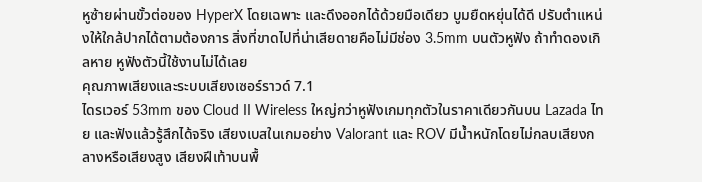หูซ้ายผ่านขั้วต่อของ HyperX โดยเฉพาะ และดึงออกได้ด้วยมือเดียว บูมยืดหยุ่นได้ดี ปรับตำแหน่งให้ใกล้ปากได้ตามต้องการ สิ่งที่ขาดไปที่น่าเสียดายคือไม่มีช่อง 3.5mm บนตัวหูฟัง ถ้าทำดองเกิลหาย หูฟังตัวนี้ใช้งานไม่ได้เลย
คุณภาพเสียงและระบบเสียงเซอร์ราวด์ 7.1
ไดรเวอร์ 53mm ของ Cloud II Wireless ใหญ่กว่าหูฟังเกมทุกตัวในราคาเดียวกันบน Lazada ไทย และฟังแล้วรู้สึกได้จริง เสียงเบสในเกมอย่าง Valorant และ ROV มีน้ำหนักโดยไม่กลบเสียงกลางหรือเสียงสูง เสียงฝีเท้าบนพื้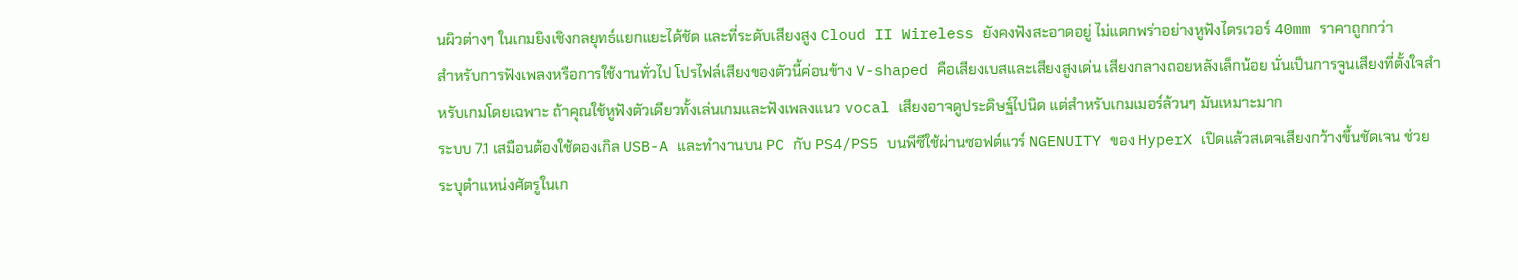นผิวต่างๆ ในเกมยิงเชิงกลยุทธ์แยกแยะได้ชัด และที่ระดับเสียงสูง Cloud II Wireless ยังคงฟังสะอาดอยู่ ไม่แตกพร่าอย่างหูฟังไดรเวอร์ 40mm ราคาถูกกว่า
สำหรับการฟังเพลงหรือการใช้งานทั่วไป โปรไฟล์เสียงของตัวนี้ค่อนข้าง V-shaped คือเสียงเบสและเสียงสูงเด่น เสียงกลางถอยหลังเล็กน้อย นั่นเป็นการจูนเสียงที่ตั้งใจสำหรับเกมโดยเฉพาะ ถ้าคุณใช้หูฟังตัวเดียวทั้งเล่นเกมและฟังเพลงแนว vocal เสียงอาจดูประดิษฐ์ไปนิด แต่สำหรับเกมเมอร์ล้วนๆ มันเหมาะมาก
ระบบ 7.1 เสมือนต้องใช้ดองเกิล USB-A และทำงานบน PC กับ PS4/PS5 บนพีซีใช้ผ่านซอฟต์แวร์ NGENUITY ของ HyperX เปิดแล้วสเตจเสียงกว้างขึ้นชัดเจน ช่วยระบุตำแหน่งศัตรูในเก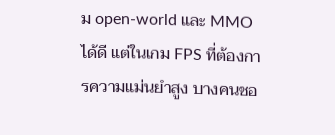ม open-world และ MMO ได้ดี แต่ในเกม FPS ที่ต้องการความแม่นยำสูง บางคนชอ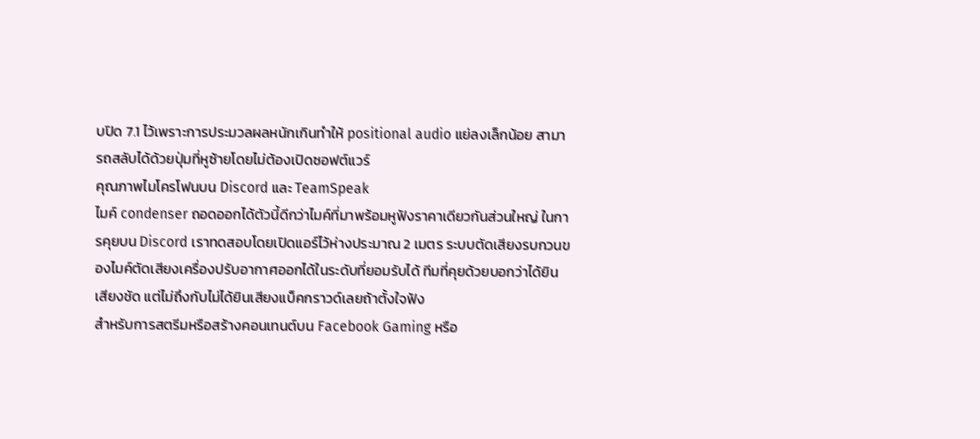บปิด 7.1 ไว้เพราะการประมวลผลหนักเกินทำให้ positional audio แย่ลงเล็กน้อย สามารถสลับได้ด้วยปุ่มที่หูซ้ายโดยไม่ต้องเปิดซอฟต์แวร์
คุณภาพไมโครโฟนบน Discord และ TeamSpeak
ไมค์ condenser ถอดออกได้ตัวนี้ดีกว่าไมค์ที่มาพร้อมหูฟังราคาเดียวกันส่วนใหญ่ ในการคุยบน Discord เราทดสอบโดยเปิดแอร์ไว้ห่างประมาณ 2 เมตร ระบบตัดเสียงรบกวนของไมค์ตัดเสียงเครื่องปรับอากาศออกได้ในระดับที่ยอมรับได้ ทีมที่คุยด้วยบอกว่าได้ยินเสียงชัด แต่ไม่ถึงกับไม่ได้ยินเสียงแบ็คกราวด์เลยถ้าตั้งใจฟัง
สำหรับการสตรีมหรือสร้างคอนเทนต์บน Facebook Gaming หรือ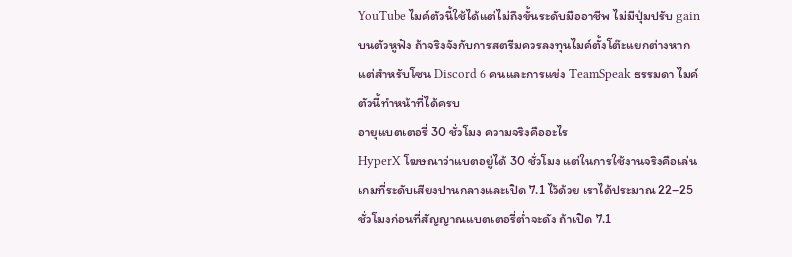YouTube ไมค์ตัวนี้ใช้ได้แต่ไม่ถึงขั้นระดับมืออาชีพ ไม่มีปุ่มปรับ gain บนตัวหูฟัง ถ้าจริงจังกับการสตรีมควรลงทุนไมค์ตั้งโต๊ะแยกต่างหาก แต่สำหรับโซน Discord 6 คนและการแข่ง TeamSpeak ธรรมดา ไมค์ตัวนี้ทำหน้าที่ได้ครบ
อายุแบตเตอรี่ 30 ชั่วโมง ความจริงคืออะไร
HyperX โฆษณาว่าแบตอยู่ได้ 30 ชั่วโมง แต่ในการใช้งานจริงคือเล่นเกมที่ระดับเสียงปานกลางและเปิด 7.1 ไว้ด้วย เราได้ประมาณ 22–25 ชั่วโมงก่อนที่สัญญาณแบตเตอรี่ต่ำจะดัง ถ้าเปิด 7.1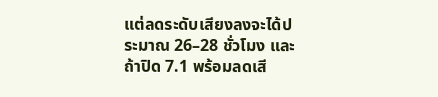แต่ลดระดับเสียงลงจะได้ประมาณ 26–28 ชั่วโมง และถ้าปิด 7.1 พร้อมลดเสี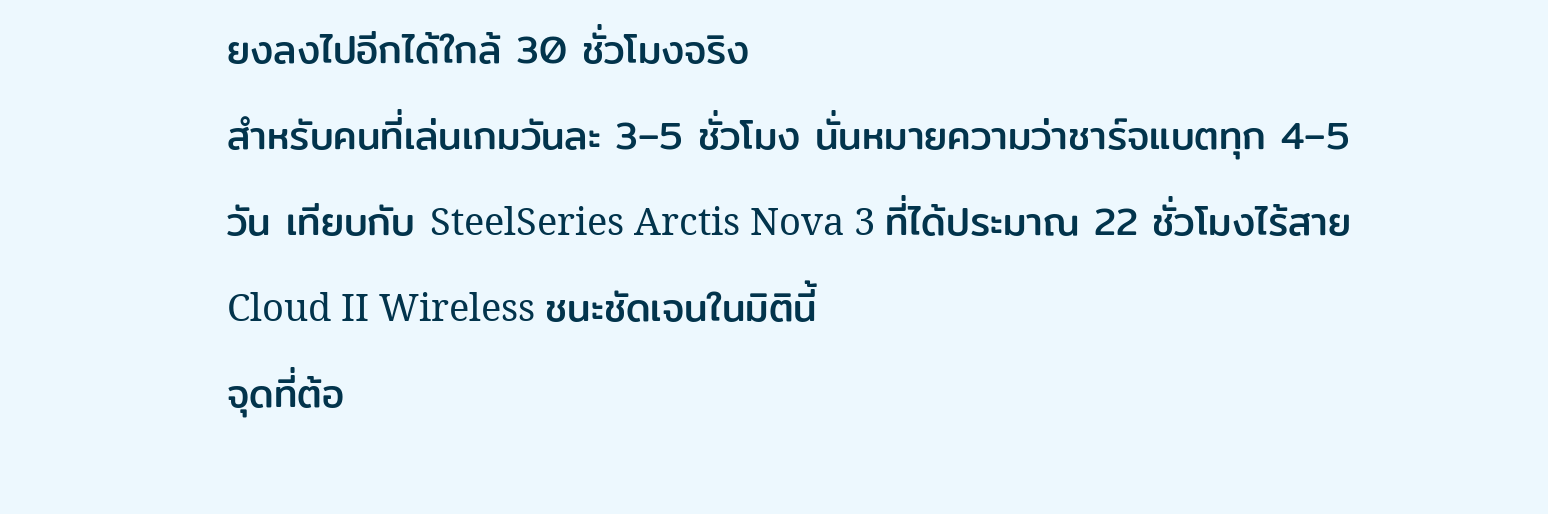ยงลงไปอีกได้ใกล้ 30 ชั่วโมงจริง
สำหรับคนที่เล่นเกมวันละ 3–5 ชั่วโมง นั่นหมายความว่าชาร์จแบตทุก 4–5 วัน เทียบกับ SteelSeries Arctis Nova 3 ที่ได้ประมาณ 22 ชั่วโมงไร้สาย Cloud II Wireless ชนะชัดเจนในมิตินี้
จุดที่ต้อ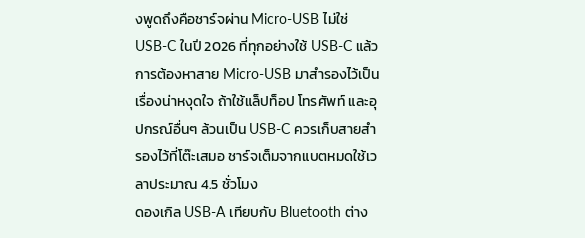งพูดถึงคือชาร์จผ่าน Micro-USB ไม่ใช่ USB-C ในปี 2026 ที่ทุกอย่างใช้ USB-C แล้ว การต้องหาสาย Micro-USB มาสำรองไว้เป็นเรื่องน่าหงุดใจ ถ้าใช้แล็ปท็อป โทรศัพท์ และอุปกรณ์อื่นๆ ล้วนเป็น USB-C ควรเก็บสายสำรองไว้ที่โต๊ะเสมอ ชาร์จเต็มจากแบตหมดใช้เวลาประมาณ 4.5 ชั่วโมง
ดองเกิล USB-A เทียบกับ Bluetooth ต่าง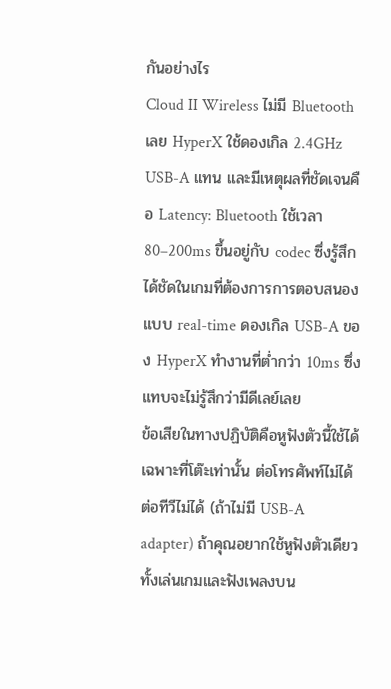กันอย่างไร
Cloud II Wireless ไม่มี Bluetooth เลย HyperX ใช้ดองเกิล 2.4GHz USB-A แทน และมีเหตุผลที่ชัดเจนคือ Latency: Bluetooth ใช้เวลา 80–200ms ขึ้นอยู่กับ codec ซึ่งรู้สึกได้ชัดในเกมที่ต้องการการตอบสนองแบบ real-time ดองเกิล USB-A ของ HyperX ทำงานที่ต่ำกว่า 10ms ซึ่งแทบจะไม่รู้สึกว่ามีดีเลย์เลย
ข้อเสียในทางปฏิบัติคือหูฟังตัวนี้ใช้ได้เฉพาะที่โต๊ะเท่านั้น ต่อโทรศัพท์ไม่ได้ ต่อทีวีไม่ได้ (ถ้าไม่มี USB-A adapter) ถ้าคุณอยากใช้หูฟังตัวเดียวทั้งเล่นเกมและฟังเพลงบน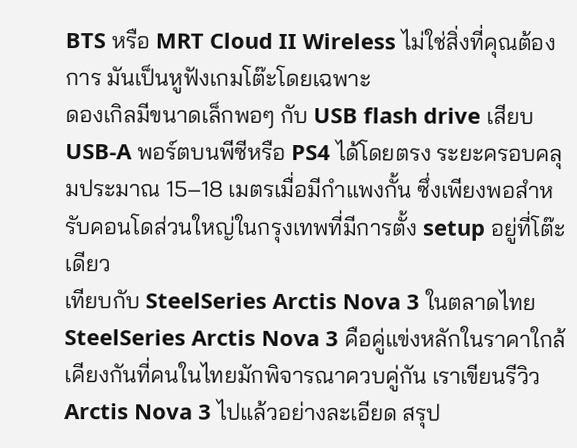BTS หรือ MRT Cloud II Wireless ไม่ใช่สิ่งที่คุณต้องการ มันเป็นหูฟังเกมโต๊ะโดยเฉพาะ
ดองเกิลมีขนาดเล็กพอๆ กับ USB flash drive เสียบ USB-A พอร์ตบนพีซีหรือ PS4 ได้โดยตรง ระยะครอบคลุมประมาณ 15–18 เมตรเมื่อมีกำแพงกั้น ซึ่งเพียงพอสำหรับคอนโดส่วนใหญ่ในกรุงเทพที่มีการตั้ง setup อยู่ที่โต๊ะเดียว
เทียบกับ SteelSeries Arctis Nova 3 ในตลาดไทย
SteelSeries Arctis Nova 3 คือคู่แข่งหลักในราคาใกล้เคียงกันที่คนในไทยมักพิจารณาควบคู่กัน เราเขียนรีวิว Arctis Nova 3 ไปแล้วอย่างละเอียด สรุป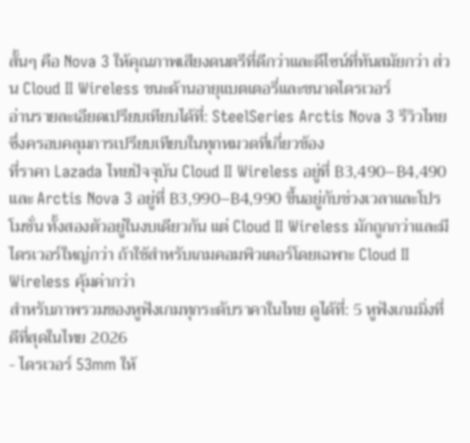สั้นๆ คือ Nova 3 ให้คุณภาพเสียงดนตรีที่ดีกว่าและดีไซน์ที่ทันสมัยกว่า ส่วน Cloud II Wireless ชนะด้านอายุแบตเตอรี่และขนาดไดรเวอร์
อ่านรายละเอียดเปรียบเทียบได้ที่: SteelSeries Arctis Nova 3 รีวิวไทย ซึ่งครอบคลุมการเปรียบเทียบในทุกหมวดที่เกี่ยวข้อง
ที่ราคา Lazada ไทยปัจจุบัน Cloud II Wireless อยู่ที่ ฿3,490–฿4,490 และ Arctis Nova 3 อยู่ที่ ฿3,990–฿4,990 ขึ้นอยู่กับช่วงเวลาและโปรโมชั่น ทั้งสองตัวอยู่ในงบเดียวกัน แต่ Cloud II Wireless มักถูกกว่าและมีไดรเวอร์ใหญ่กว่า ถ้าใช้สำหรับเกมคอมพิวเตอร์โดยเฉพาะ Cloud II Wireless คุ้มค่ากว่า
สำหรับภาพรวมของหูฟังเกมทุกระดับราคาในไทย ดูได้ที่: 5 หูฟังเกมมิ่งที่ดีที่สุดในไทย 2026
- ไดรเวอร์ 53mm ให้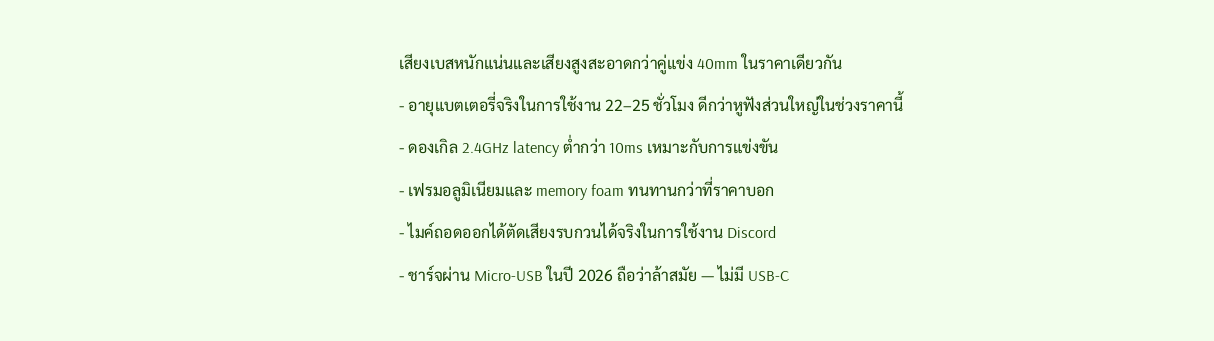เสียงเบสหนักแน่นและเสียงสูงสะอาดกว่าคู่แข่ง 40mm ในราคาเดียวกัน
- อายุแบตเตอรี่จริงในการใช้งาน 22–25 ชั่วโมง ดีกว่าหูฟังส่วนใหญ่ในช่วงราคานี้
- ดองเกิล 2.4GHz latency ต่ำกว่า 10ms เหมาะกับการแข่งขัน
- เฟรมอลูมิเนียมและ memory foam ทนทานกว่าที่ราคาบอก
- ไมค์ถอดออกได้ตัดเสียงรบกวนได้จริงในการใช้งาน Discord
- ชาร์จผ่าน Micro-USB ในปี 2026 ถือว่าล้าสมัย — ไม่มี USB-C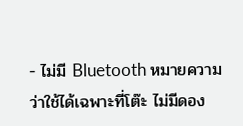- ไม่มี Bluetooth หมายความว่าใช้ได้เฉพาะที่โต๊ะ ไม่มีดอง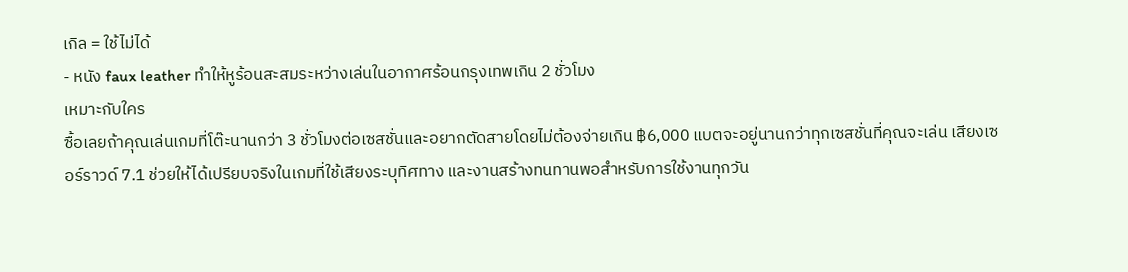เกิล = ใช้ไม่ได้
- หนัง faux leather ทำให้หูร้อนสะสมระหว่างเล่นในอากาศร้อนกรุงเทพเกิน 2 ชั่วโมง
เหมาะกับใคร
ซื้อเลยถ้าคุณเล่นเกมที่โต๊ะนานกว่า 3 ชั่วโมงต่อเซสชั่นและอยากตัดสายโดยไม่ต้องจ่ายเกิน ฿6,000 แบตจะอยู่นานกว่าทุกเซสชั่นที่คุณจะเล่น เสียงเซอร์ราวด์ 7.1 ช่วยให้ได้เปรียบจริงในเกมที่ใช้เสียงระบุทิศทาง และงานสร้างทนทานพอสำหรับการใช้งานทุกวัน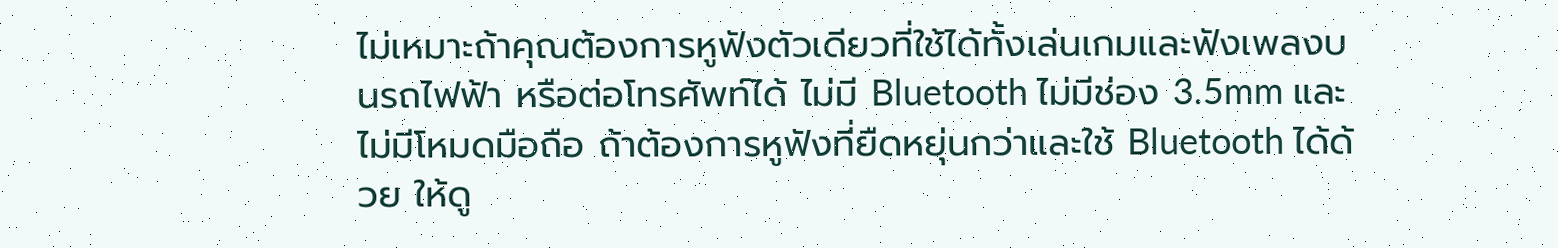ไม่เหมาะถ้าคุณต้องการหูฟังตัวเดียวที่ใช้ได้ทั้งเล่นเกมและฟังเพลงบนรถไฟฟ้า หรือต่อโทรศัพท์ได้ ไม่มี Bluetooth ไม่มีช่อง 3.5mm และไม่มีโหมดมือถือ ถ้าต้องการหูฟังที่ยืดหยุ่นกว่าและใช้ Bluetooth ได้ด้วย ให้ดู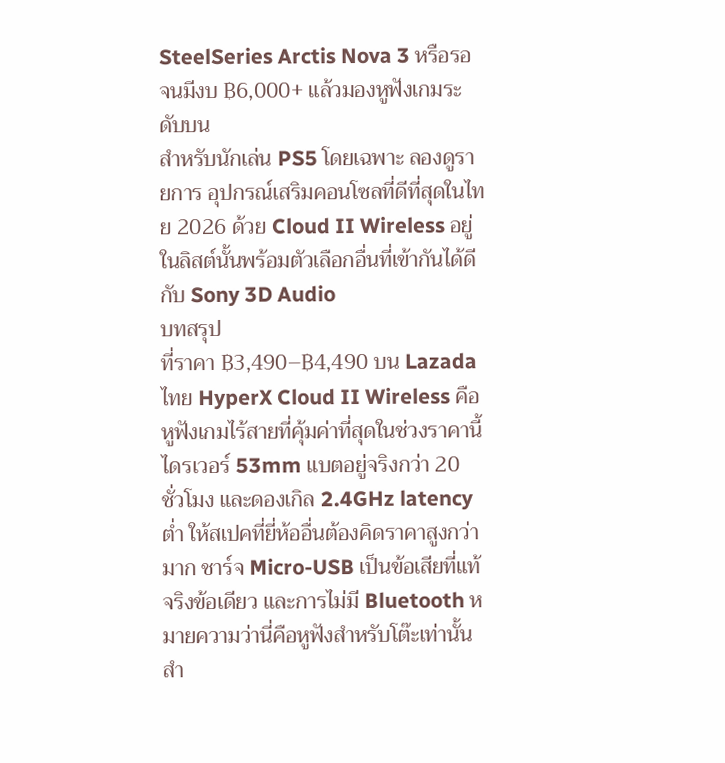SteelSeries Arctis Nova 3 หรือรอจนมีงบ ฿6,000+ แล้วมองหูฟังเกมระดับบน
สำหรับนักเล่น PS5 โดยเฉพาะ ลองดูรายการ อุปกรณ์เสริมคอนโซลที่ดีที่สุดในไทย 2026 ด้วย Cloud II Wireless อยู่ในลิสต์นั้นพร้อมตัวเลือกอื่นที่เข้ากันได้ดีกับ Sony 3D Audio
บทสรุป
ที่ราคา ฿3,490–฿4,490 บน Lazada ไทย HyperX Cloud II Wireless คือหูฟังเกมไร้สายที่คุ้มค่าที่สุดในช่วงราคานี้ ไดรเวอร์ 53mm แบตอยู่จริงกว่า 20 ชั่วโมง และดองเกิล 2.4GHz latency ต่ำ ให้สเปคที่ยี่ห้ออื่นต้องคิดราคาสูงกว่ามาก ชาร์จ Micro-USB เป็นข้อเสียที่แท้จริงข้อเดียว และการไม่มี Bluetooth หมายความว่านี่คือหูฟังสำหรับโต๊ะเท่านั้น สำ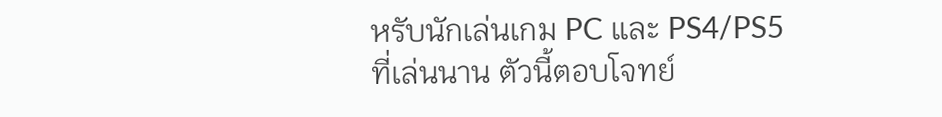หรับนักเล่นเกม PC และ PS4/PS5 ที่เล่นนาน ตัวนี้ตอบโจทย์